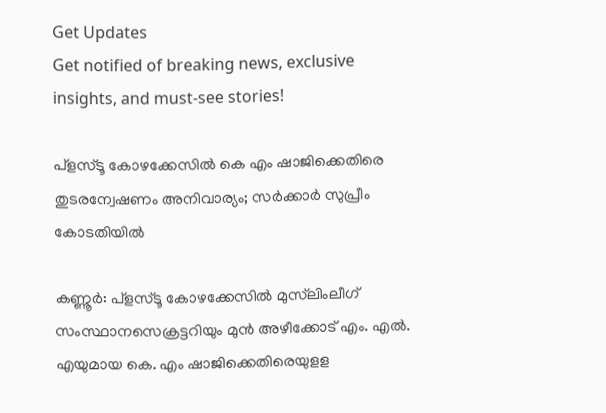Get Updates
Get notified of breaking news, exclusive insights, and must-see stories!

പ്‌ളസ്ടൂ കോഴക്കേസില്‍ കെ എം ഷാജിക്കെതിരെ തുടരന്വേഷണം അനിവാര്യം; സര്‍ക്കാര്‍ സുപ്രീം കോടതിയില്‍

കണ്ണൂര്‍: പ്‌ളസ്ടൂ കോഴക്കേസില്‍ മുസ്‌ലിംലീഗ്‌ സംസ്ഥാനസെക്രട്ടറിയും മുന്‍ അഴീക്കോട് എം. എല്‍. എയുമായ കെ. എം ഷാജിക്കെതിരെയുളള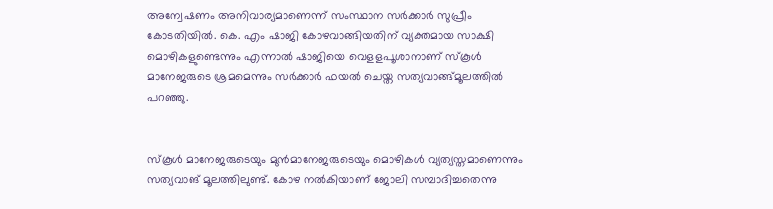അന്വേഷണം അനിവാര്യമാണെന്ന് സംസ്ഥാന സര്‍ക്കാര്‍ സുപ്രീം കോടതിയില്‍. കെ. എം ഷാജി കോഴവാങ്ങിയതിന് വ്യക്തമായ സാക്ഷി മൊഴികളുണ്ടെന്നും എന്നാല്‍ ഷാജിയെ വെളളപൂശാനാണ് സ്‌കൂള്‍ മാനേജരുടെ ശ്രമമെന്നും സര്‍ക്കാര്‍ ഫയല്‍ ചെയ്ത സത്യവാങ്ങ്മൂലത്തില്‍ പറഞ്ഞു.


സ്‌കൂള്‍ മാനേജരുടെയും മുന്‍മാനേജരുടെയും മൊഴികള്‍ വ്യത്യസ്തമാണെന്നും സത്യവാങ് മൂലത്തിലുണ്ട്. കോഴ നല്‍കിയാണ് ജോലി സമ്പാദിച്ചതെന്നു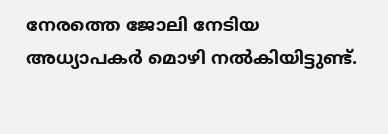നേരത്തെ ജോലി നേടിയ അധ്യാപകര്‍ മൊഴി നല്‍കിയിട്ടുണ്ട്.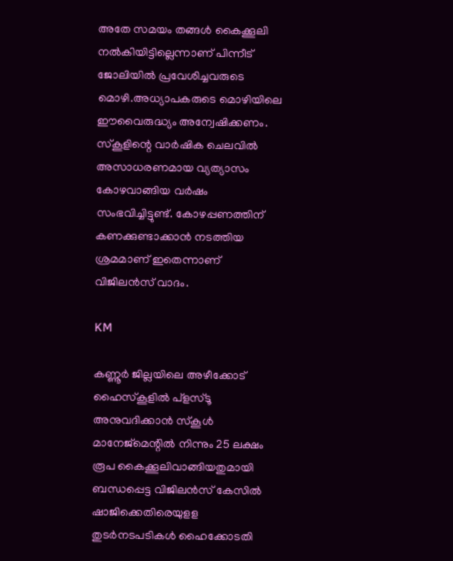അതേ സമയം തങ്ങള്‍ കൈക്കൂലി നല്‍കിയിട്ടില്ലെന്നാണ് പിന്നീട് ജോലിയില്‍ പ്രവേശിച്ചവരുടെ മൊഴി.അധ്യാപകരുടെ മൊഴിയിലെ ഈവൈരുദ്ധ്യം അന്വേഷിക്കണം. സ്‌കൂളിന്റെ വാര്‍ഷിക ചെലവില്‍ അസാധരണമായ വ്യത്യാസം കോഴവാങ്ങിയ വര്‍ഷം സംഭവിച്ചിട്ടുണ്ട്. കോഴപ്പണത്തിന് കണക്കുണ്ടാക്കാന്‍ നടത്തിയ ശ്രമമാണ് ഇതെന്നാണ് വിജിലന്‍സ് വാദം.

KM

കണ്ണൂര്‍ ജില്ലയിലെ അഴീക്കോട് ഹൈസ്‌കൂളില്‍ പ്‌ളസ്ടൂ അനുവദിക്കാന്‍ സ്‌കൂള്‍ മാനേജ്‌മെന്റില്‍ നിന്നും 25 ലക്ഷം രൂപ കൈക്കൂലിവാങ്ങിയതുമായി ബന്ധപ്പെട്ട വിജിലന്‍സ് കേസില്‍ ഷാജിക്കെതിരെയുളള തുടര്‍നടപടികള്‍ ഹൈക്കോടതി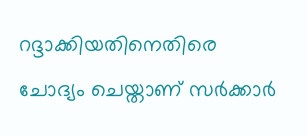റദ്ദാക്കിയതിനെതിരെ ചോദ്യം ചെയ്താണ് സര്‍ക്കാര്‍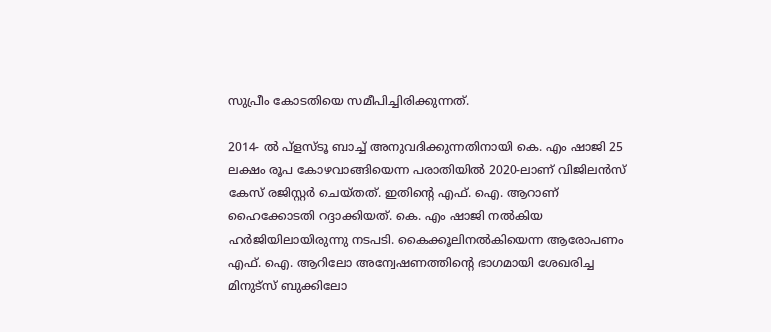സുപ്രീം കോടതിയെ സമീപിച്ചിരിക്കുന്നത്.

2014- ല്‍ പ്‌ളസ്ടൂ ബാച്ച് അനുവദിക്കുന്നതിനായി കെ. എം ഷാജി 25 ലക്ഷം രൂപ കോഴവാങ്ങിയെന്ന പരാതിയില്‍ 2020-ലാണ് വിജിലന്‍സ് കേസ് രജിസ്റ്റര്‍ ചെയ്തത്. ഇതിന്റെ എഫ്. ഐ. ആറാണ് ഹൈക്കോടതി റദ്ദാക്കിയത്. കെ. എം ഷാജി നല്‍കിയ ഹര്‍ജിയിലായിരുന്നു നടപടി. കൈക്കൂലിനല്‍കിയെന്ന ആരോപണം എഫ്. ഐ. ആറിലോ അന്വേഷണത്തിന്റെ ഭാഗമായി ശേഖരിച്ച മിനുട്‌സ് ബുക്കിലോ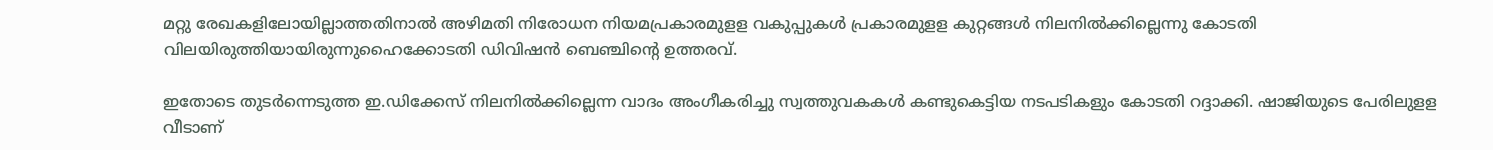മറ്റു രേഖകളിലോയില്ലാത്തതിനാല്‍ അഴിമതി നിരോധന നിയമപ്രകാരമുളള വകുപ്പുകള്‍ പ്രകാരമുളള കുറ്റങ്ങള്‍ നിലനില്‍ക്കില്ലെന്നു കോടതി വിലയിരുത്തിയായിരുന്നുഹൈക്കോടതി ഡിവിഷന്‍ ബെഞ്ചിന്റെ ഉത്തരവ്.

ഇതോടെ തുടര്‍ന്നെടുത്ത ഇ.ഡിക്കേസ് നിലനില്‍ക്കില്ലെന്ന വാദം അംഗീകരിച്ചു സ്വത്തുവകകള്‍ കണ്ടുകെട്ടിയ നടപടികളും കോടതി റദ്ദാക്കി. ഷാജിയുടെ പേരിലുളള വീടാണ്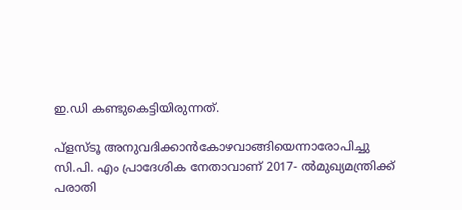ഇ.ഡി കണ്ടുകെട്ടിയിരുന്നത്.

പ്‌ളസ്ടൂ അനുവദിക്കാന്‍കോഴവാങ്ങിയെന്നാരോപിച്ചു സി.പി. എം പ്രാദേശിക നേതാവാണ് 2017- ല്‍മുഖ്യമന്ത്രിക്ക് പരാതി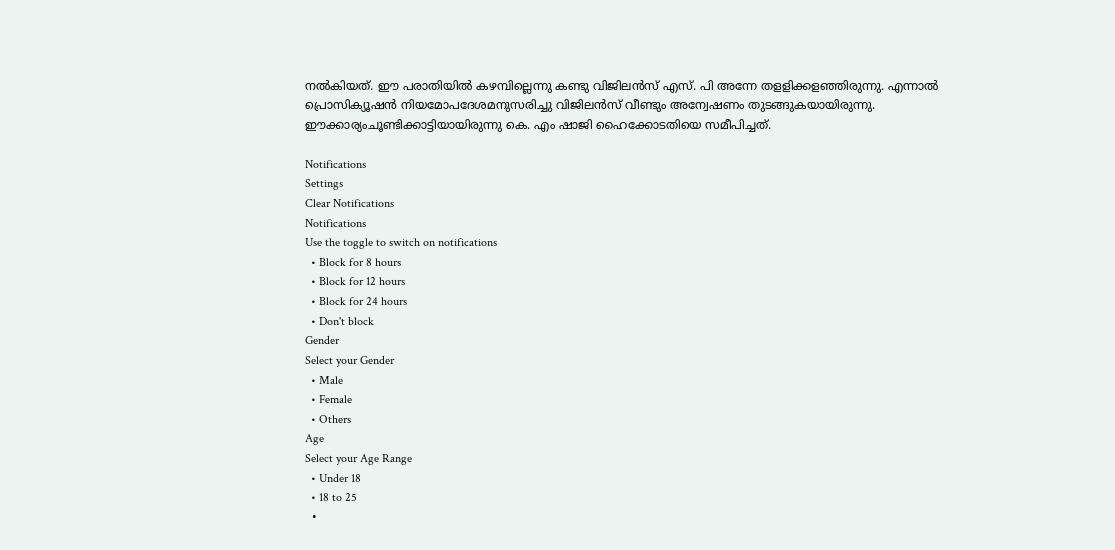നല്‍കിയത്. ഈ പരാതിയില്‍ കഴമ്പില്ലെന്നു കണ്ടു വിജിലന്‍സ് എസ്. പി അന്നേ തളളിക്കളഞ്ഞിരുന്നു. എന്നാല്‍ പ്രൊസിക്യൂഷന്‍ നിയമോപദേശമനുസരിച്ചു വിജിലന്‍സ് വീണ്ടും അന്വേഷണം തുടങ്ങുകയായിരുന്നു. ഈക്കാര്യംചൂണ്ടിക്കാട്ടിയായിരുന്നു കെ. എം ഷാജി ഹൈക്കോടതിയെ സമീപിച്ചത്.

Notifications
Settings
Clear Notifications
Notifications
Use the toggle to switch on notifications
  • Block for 8 hours
  • Block for 12 hours
  • Block for 24 hours
  • Don't block
Gender
Select your Gender
  • Male
  • Female
  • Others
Age
Select your Age Range
  • Under 18
  • 18 to 25
  •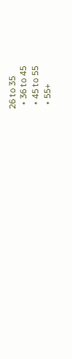26 to 35
  • 36 to 45
  • 45 to 55
  • 55+